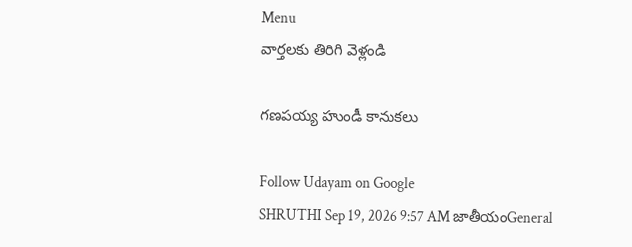Menu
వార్తలకు తిరిగి వెళ్లండి

గణపయ్య హుండీ కానుకలు

Follow Udayam on Google
SHRUTHI Sep 19, 2026 9:57 AM జాతీయంGeneral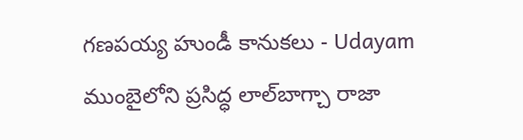గణపయ్య హుండీ కానుకలు - Udayam
ముంబైలోని ప్రసిద్ధ లాల్‌బాగ్చా రాజా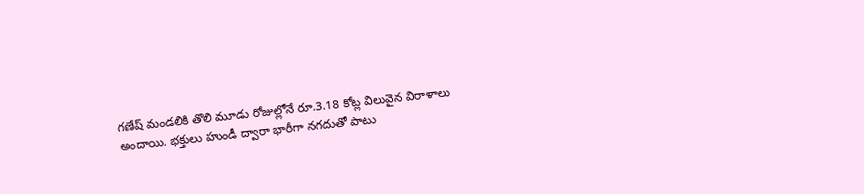గణేష్ మండలికి తొలి మూడు రోజుల్లోనే రూ.3.18 కోట్ల విలువైన విరాళాలు అందాయి. భక్తులు హుండీ ద్వారా భారీగా నగదుతో పాటు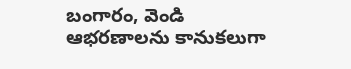బంగారం, వెండి ఆభరణాలను కానుకలుగా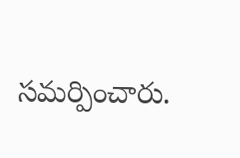సమర్పించారు.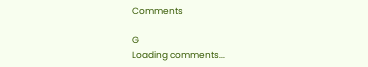Comments

G
Loading comments...